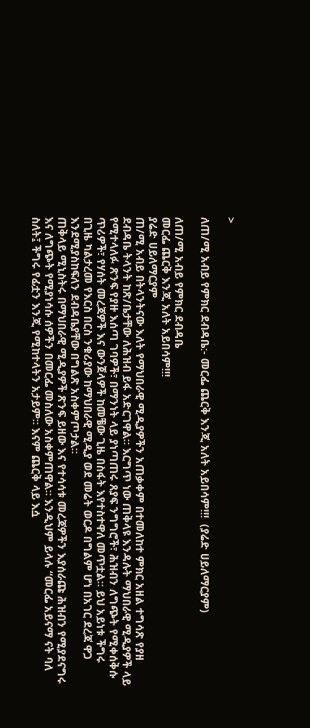>

ለጠ/ሚ አብይ የምክር ደብዳቤ:- መርፌ ጨርቅ እንጂ አለት አይበሳም!!!  (ያሬድ ሀይለማርያም)

ለጠ/ሚ አብይ የምክር ደብዳቤ
መርፌ ጨርቅ እንጂ አለት አይበሳም!!!
ያሬድ ሀይለማርያም
ጠ/ሚ አብይ በትላንትናው እለት የማህበራዊ ሚዲያዎችን አጠቃቀም በተመለከተ ምክር አዘል ተግሳጽ የያዘ ደብዳቤ ትላንት ከጽ/ቤታቸው ለሕዝብ ይፋ አድርገዋል። እርግጥ ነው ጠቅላዩ እንዳሉት ማህበራዊ ሚዲያዎች ላይ የሚተላለፉ ጽንፍ የያዙ እሰጣ ገባዎች፣ በማንነት ላይ ያነጣጠሩ ጸያፍ ንግግሮች፣ ሕዝብን ለግጭት የሚቀሰቅሱ ጥሪዎች፣ የሃሰት መረጃዎች እና ውንጀላዎች ከመቼው ጊዜ በስፋት እየተስተዋለ መጥቷል። ይህ አይነቱ ችግሩ በጊዜ ካልታረመ የእርስ በርስ ንቁሪያው ከማህበራዊ ሚዲያ ወደ መሬት ወርዶ በግልም ሆነ በአገር ደረጃ ዋጋ እንደሚያስከፍለን ደብዳቤያቸው በግልጽ አስቀምጦታል።
ጠቅላይ ሚኒስትሩ በማህበራዊ ሚዲያዎች ጽንፍ ይዘው እና የተሳሳቱ መረጃዎችን እያሰራጩ ሕዝብን የሚያደናግሩ እና ለግጭት የሚያነሳሱ ሰዎችን በመርፌ መስለው አስቀምጠዋል። እንዲህም ይላሉ “መርፌ አይናማ ናት ባለ ስለት፤ ችግሩ የፊቷን እንጂ የሚከተላትን አታይም። እናም ጨርቅ ላይ እሷ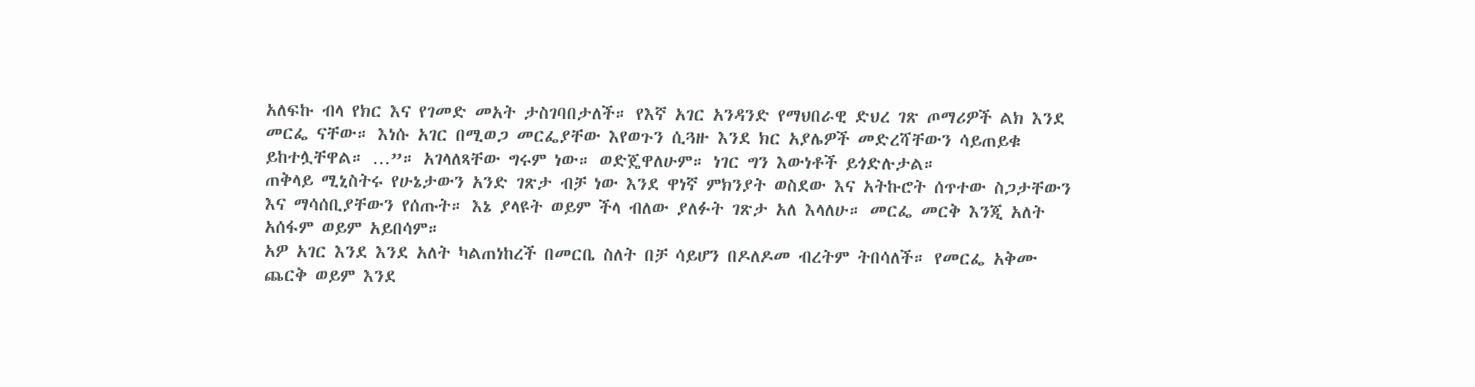አለፍኩ ብላ የክር እና የገመድ መአት ታስገባበታለች። የእኛ አገር አንዳንድ የማህበራዊ ድህረ ገጽ ጦማሪዎች ልክ እንደ መርፌ ናቸው። እነሱ አገር በሚወጋ መርፌያቸው እየወጉን ሲጓዙ እንደ ክር አያሌዎች መድረሻቸውን ሳይጠይቁ ይከተሏቸዋል። …”። አገላለጻቸው ግሩም ነው። ወድጄዋለሁም። ነገር ግን እውነቶች ይጎድሉታል።
ጠቅላይ ሚኒስትሩ የሁኔታውን አንድ ገጽታ ብቻ ነው እንደ ዋነኛ ምክንያት ወስደው እና አትኩሮት ሰጥተው ስጋታቸውን እና ማሳሰቢያቸውን የሰጡት። እኔ ያላዩት ወይም ችላ ብለው ያለፉት ገጽታ አለ እላለሁ። መርፌ መርቅ እንጂ አለት አሰፋም ወይም አይበሳም።
አዎ አገር እንደ እንደ አለት ካልጠነከረች በመርቤ ስለት በቻ ሳይሆን በዶለዶመ ብረትም ትበሳለች። የመርፌ አቅሙ ጨርቅ ወይም እንደ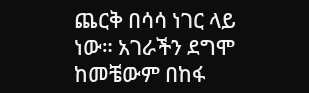ጨርቅ በሳሳ ነገር ላይ ነው። አገራችን ደግሞ ከመቼውም በከፋ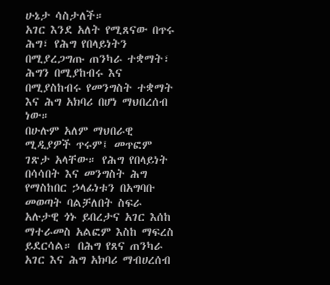ሁኔታ ሳስታለች።
አገር እንደ አለት የሚጸናው በጥሩ ሕግ፣ የሕግ የበላይነትን በሚያረጋግጡ ጠንካራ ተቋማት፣ ሕግን በሚያከብሩ እና በሚያስከብሩ የመንግስት ተቋማት እና ሕግ አክባሪ በሆነ ማህበረሰብ ነው።
በሁሉም አለም ማህበራዊ ሚዲያዎች ጥሩም፤ መጥፎም ገጽታ አላቸው። የሕግ የበላይነት በሳሳበት እና መንግስት ሕግ የማስከበር ኃላፊነቱን በአግባቡ መወጣት ባልቻለበት ስፍራ አሉታዊ ጎኑ ይበረታና አገር እሰከ ማተራመስ አልፎም እስከ ማፍረስ ይደርሳል። በሕግ የጸና ጠንካራ አገር እና ሕግ አክባሪ ማብሀረሰብ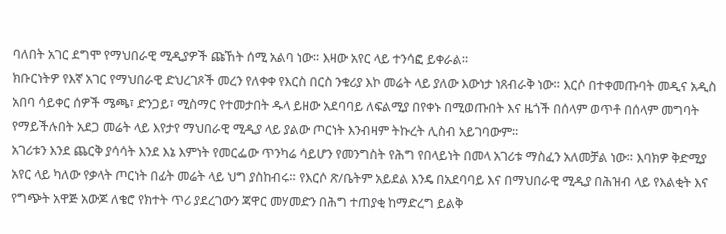ባለበት አገር ደግሞ የማህበራዊ ሚዲያዎች ጩኸት ሰሚ አልባ ነው። እዛው አየር ላይ ተንሳፎ ይቀራል።
ክቡርነትዎ የእኛ አገር የማህበራዊ ድህረገጾች መረን የለቀቀ የእርስ በርስ ንቁሪያ እኮ መሬት ላይ ያለው እውነታ ነጸብራቅ ነው። እርሶ በተቀመጡባት መዲና አዲስ አበባ ሳይቀር ሰዎች ሜጫ፣ ድንጋይ፣ ሚስማር የተመታበት ዱላ ይዘው አደባባይ ለፍልሚያ በየቀኑ በሚወጡበት እና ዜጎች በሰላም ወጥቶ በሰላም መግባት የማይችሉበት አደጋ መሬት ላይ እየታየ ማህበራዊ ሚዲያ ላይ ያልው ጦርነት እንብዛም ትኩረት ሊስብ አይገባውም።
አገሪቱን እንደ ጨርቅ ያሳሳት እንደ እኔ እምነት የመርፌው ጥንካሬ ሳይሆን የመንግስት የሕግ የበላይነት በመላ አገሪቱ ማስፈን አለመቻል ነው። እባክዎ ቅድሚያ አየር ላይ ካለው የቃላት ጦርነት በፊት መሬት ላይ ህግ ያስከብሩ። የእርሶ ጽ/ቤትም አይደል እንዴ በአደባባይ እና በማህበራዊ ሚዲያ በሕዝብ ላይ የእልቂት እና የግጭት አዋጅ አውጆ ለቄሮ የክተት ጥሪ ያደረገውን ጃዋር መሃመድን በሕግ ተጠያቂ ከማድረግ ይልቅ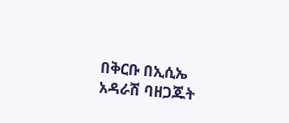በቅርቡ በኢሲኤ አዳራሽ ባዘጋጁት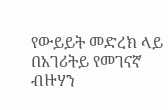የውይይት መድረክ ላይ በአገሪትይ የመገናኛ ብዙሃን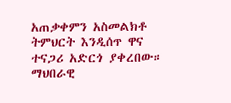አጠቃቀምን አስመልክቶ ትምህርት እንዲሰጥ ዋና ተናጋሪ አድርጎ ያቀረበው።
ማህበራዊ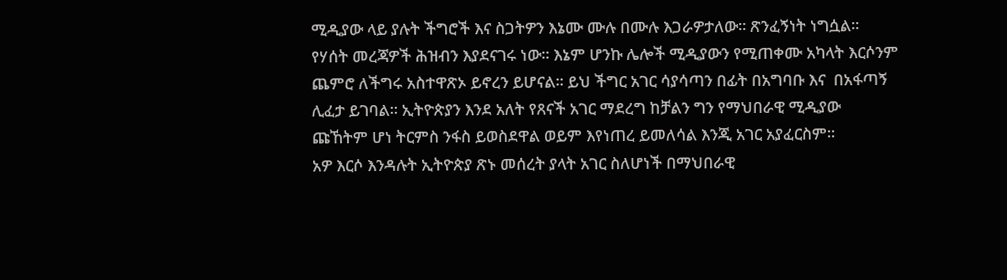ሚዲያው ላይ ያሉት ችግሮች እና ስጋትዎን እኔሙ ሙሉ በሙሉ እጋራዎታለው። ጽንፈኝነት ነግሷል። የሃሰት መረጃዎች ሕዝብን እያደናገሩ ነው። እኔም ሆንኩ ሌሎች ሚዲያውን የሚጠቀሙ አካላት እርሶንም ጨምሮ ለችግሩ አስተዋጽኦ ይኖረን ይሆናል። ይህ ችግር አገር ሳያሳጣን በፊት በአግባቡ እና  በአፋጣኝ ሊፈታ ይገባል። ኢትዮጵያን እንደ አለት የጸናች አገር ማደረግ ከቻልን ግን የማህበራዊ ሚዲያው ጩኸትም ሆነ ትርምስ ንፋስ ይወስደዋል ወይም እየነጠረ ይመለሳል እንጂ አገር አያፈርስም።
አዎ እርሶ እንዳሉት ኢትዮጵያ ጽኑ መሰረት ያላት አገር ስለሆነች በማህበራዊ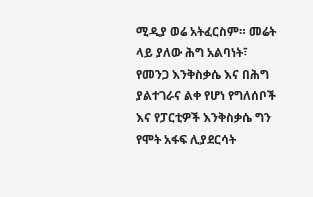ሚዲያ ወሬ አትፈርስም። መሬት ላይ ያለው ሕግ አልባነት፣ የመንጋ እንቅስቃሴ እና በሕግ ያልተገራና ልቀ የሆነ የግለሰቦች እና የፓርቲዎች እንቅስቃሴ ግን የሞት አፋፍ ሊያደርሳት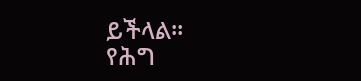ይችላል።
የሕግ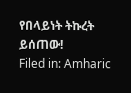የበላይነት ትኩረት ይሰጠው!
Filed in: Amharic